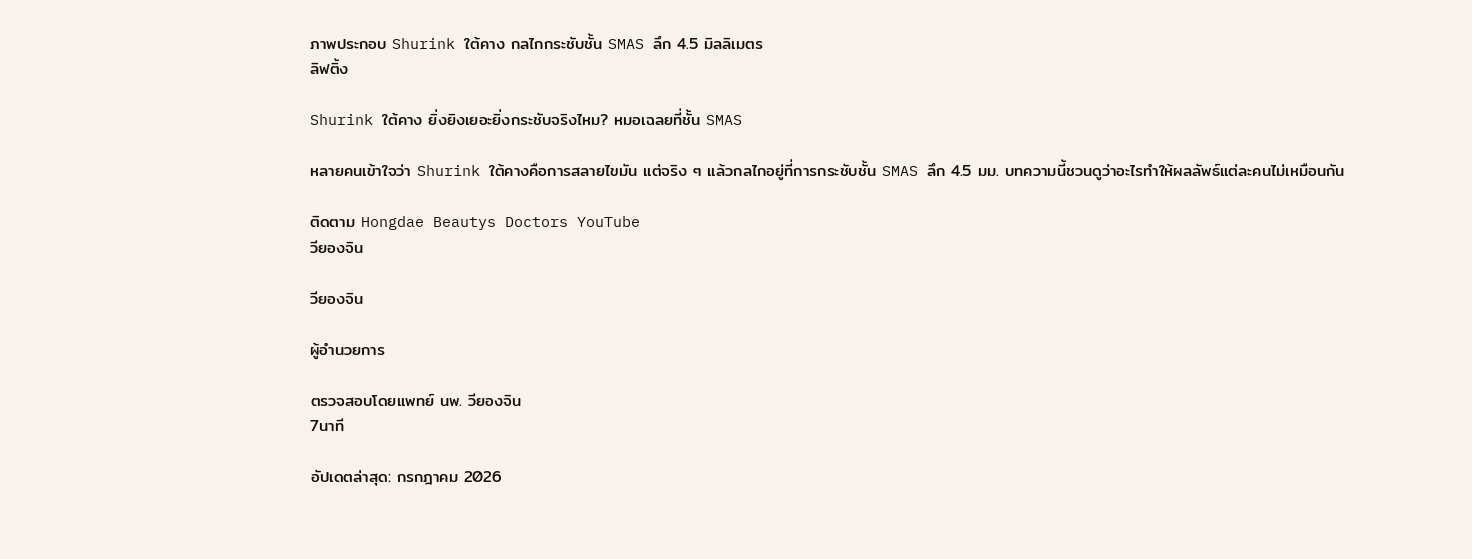ภาพประกอบ Shurink ใต้คาง กลไกกระชับชั้น SMAS ลึก 4.5 มิลลิเมตร
ลิฟติ้ง

Shurink ใต้คาง ยิ่งยิงเยอะยิ่งกระชับจริงไหม? หมอเฉลยที่ชั้น SMAS

หลายคนเข้าใจว่า Shurink ใต้คางคือการสลายไขมัน แต่จริง ๆ แล้วกลไกอยู่ที่การกระชับชั้น SMAS ลึก 4.5 มม. บทความนี้ชวนดูว่าอะไรทำให้ผลลัพธ์แต่ละคนไม่เหมือนกัน

ติดตาม Hongdae Beautys Doctors YouTube
วียองจิน

วียองจิน

ผู้อำนวยการ

ตรวจสอบโดยแพทย์ นพ. วียองจิน
7นาที

อัปเดตล่าสุด: กรกฎาคม 2026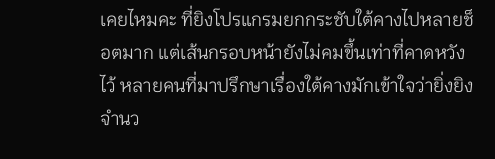เคยไหมคะ ที่ยิงโปรแกรมยกกระชับใต้คางไปหลายช็อตมาก แต่เส้นกรอบหน้ายังไม่คมขึ้นเท่าที่คาดหวังไว้ หลายคนที่มาปรึกษาเรื่องใต้คางมักเข้าใจว่ายิ่งยิงจำนว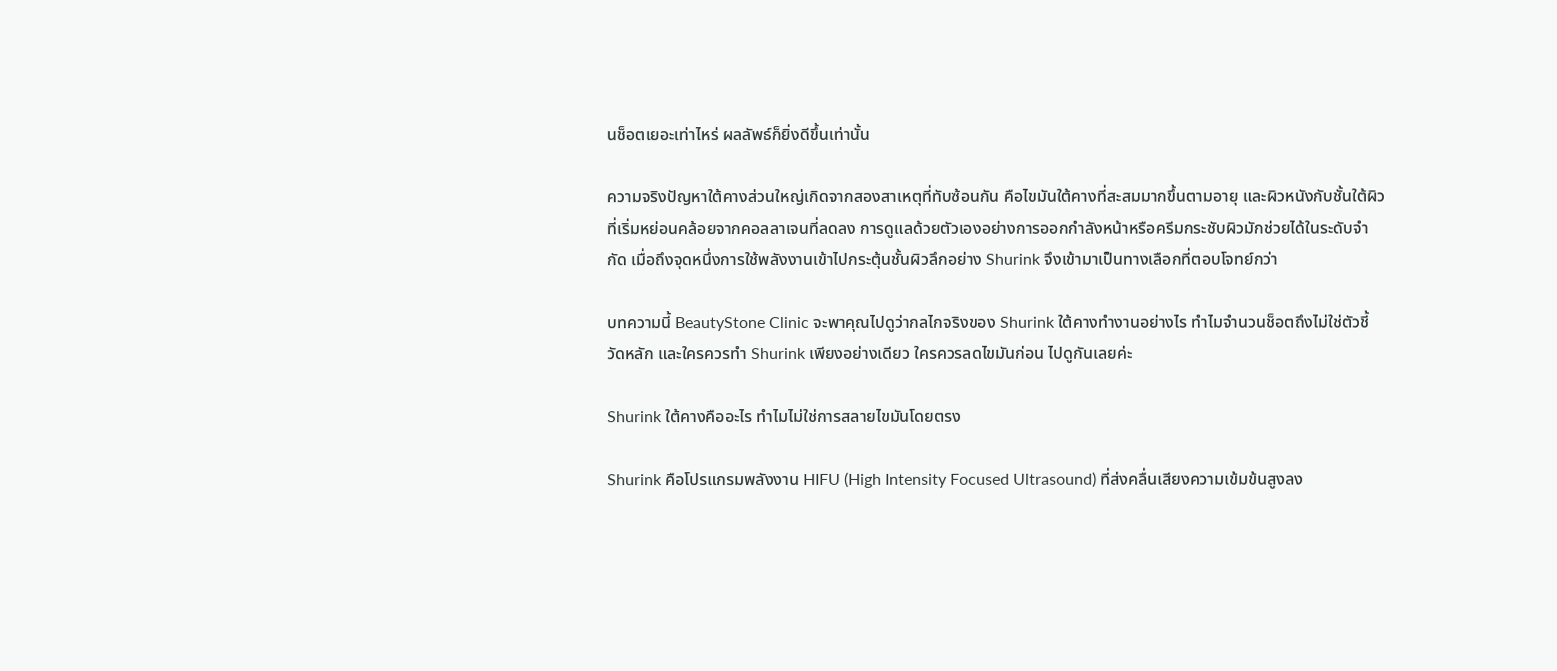นช็อตเยอะเท่าไหร่ ผลลัพธ์ก็ยิ่งดีขึ้นเท่านั้น

ความจริงปัญหาใต้คางส่วนใหญ่เกิดจากสองสาเหตุที่ทับซ้อนกัน คือไขมันใต้คางที่สะสมมากขึ้นตามอายุ และผิวหนังกับชั้นใต้ผิวที่เริ่มหย่อนคล้อยจากคอลลาเจนที่ลดลง การดูแลด้วยตัวเองอย่างการออกกำลังหน้าหรือครีมกระชับผิวมักช่วยได้ในระดับจำกัด เมื่อถึงจุดหนึ่งการใช้พลังงานเข้าไปกระตุ้นชั้นผิวลึกอย่าง Shurink จึงเข้ามาเป็นทางเลือกที่ตอบโจทย์กว่า

บทความนี้ BeautyStone Clinic จะพาคุณไปดูว่ากลไกจริงของ Shurink ใต้คางทำงานอย่างไร ทำไมจำนวนช็อตถึงไม่ใช่ตัวชี้วัดหลัก และใครควรทำ Shurink เพียงอย่างเดียว ใครควรลดไขมันก่อน ไปดูกันเลยค่ะ

Shurink ใต้คางคืออะไร ทำไมไม่ใช่การสลายไขมันโดยตรง

Shurink คือโปรแกรมพลังงาน HIFU (High Intensity Focused Ultrasound) ที่ส่งคลื่นเสียงความเข้มข้นสูงลง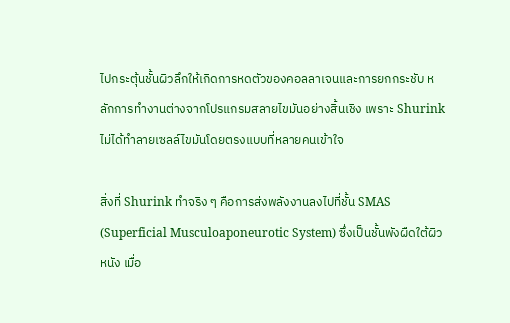ไปกระตุ้นชั้นผิวลึกให้เกิดการหดตัวของคอลลาเจนและการยกกระชับ หลักการทำงานต่างจากโปรแกรมสลายไขมันอย่างสิ้นเชิง เพราะ Shurink ไม่ได้ทำลายเซลล์ไขมันโดยตรงแบบที่หลายคนเข้าใจ

สิ่งที่ Shurink ทำจริง ๆ คือการส่งพลังงานลงไปที่ชั้น SMAS (Superficial Musculoaponeurotic System) ซึ่งเป็นชั้นพังผืดใต้ผิวหนัง เมื่อ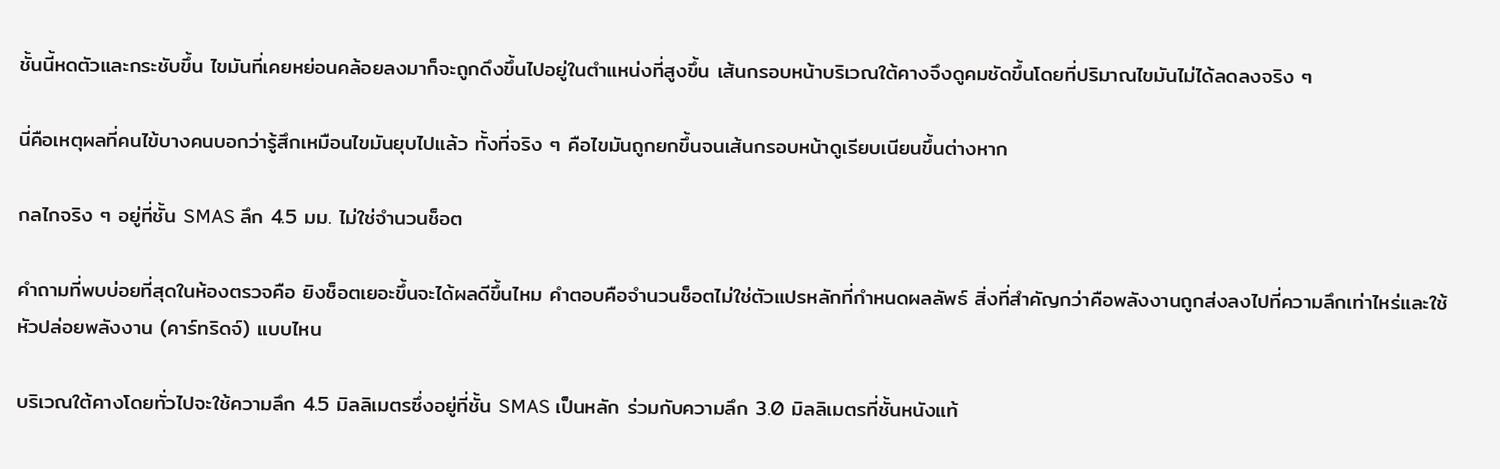ชั้นนี้หดตัวและกระชับขึ้น ไขมันที่เคยหย่อนคล้อยลงมาก็จะถูกดึงขึ้นไปอยู่ในตำแหน่งที่สูงขึ้น เส้นกรอบหน้าบริเวณใต้คางจึงดูคมชัดขึ้นโดยที่ปริมาณไขมันไม่ได้ลดลงจริง ๆ

นี่คือเหตุผลที่คนไข้บางคนบอกว่ารู้สึกเหมือนไขมันยุบไปแล้ว ทั้งที่จริง ๆ คือไขมันถูกยกขึ้นจนเส้นกรอบหน้าดูเรียบเนียนขึ้นต่างหาก

กลไกจริง ๆ อยู่ที่ชั้น SMAS ลึก 4.5 มม. ไม่ใช่จำนวนช็อต

คำถามที่พบบ่อยที่สุดในห้องตรวจคือ ยิงช็อตเยอะขึ้นจะได้ผลดีขึ้นไหม คำตอบคือจำนวนช็อตไม่ใช่ตัวแปรหลักที่กำหนดผลลัพธ์ สิ่งที่สำคัญกว่าคือพลังงานถูกส่งลงไปที่ความลึกเท่าไหร่และใช้หัวปล่อยพลังงาน (คาร์ทริดจ์) แบบไหน

บริเวณใต้คางโดยทั่วไปจะใช้ความลึก 4.5 มิลลิเมตรซึ่งอยู่ที่ชั้น SMAS เป็นหลัก ร่วมกับความลึก 3.0 มิลลิเมตรที่ชั้นหนังแท้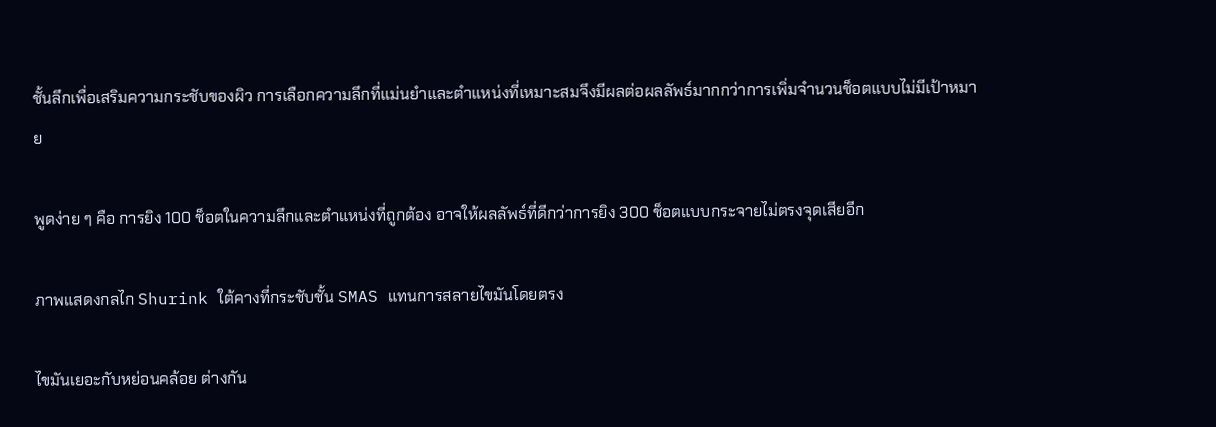ชั้นลึกเพื่อเสริมความกระชับของผิว การเลือกความลึกที่แม่นยำและตำแหน่งที่เหมาะสมจึงมีผลต่อผลลัพธ์มากกว่าการเพิ่มจำนวนช็อตแบบไม่มีเป้าหมาย

พูดง่าย ๆ คือ การยิง 100 ช็อตในความลึกและตำแหน่งที่ถูกต้อง อาจให้ผลลัพธ์ที่ดีกว่าการยิง 300 ช็อตแบบกระจายไม่ตรงจุดเสียอีก

ภาพแสดงกลไก Shurink ใต้คางที่กระชับชั้น SMAS แทนการสลายไขมันโดยตรง

ไขมันเยอะกับหย่อนคล้อย ต่างกัน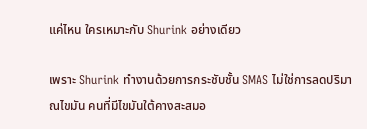แค่ไหน ใครเหมาะกับ Shurink อย่างเดียว

เพราะ Shurink ทำงานด้วยการกระชับชั้น SMAS ไม่ใช่การลดปริมาณไขมัน คนที่มีไขมันใต้คางสะสมอ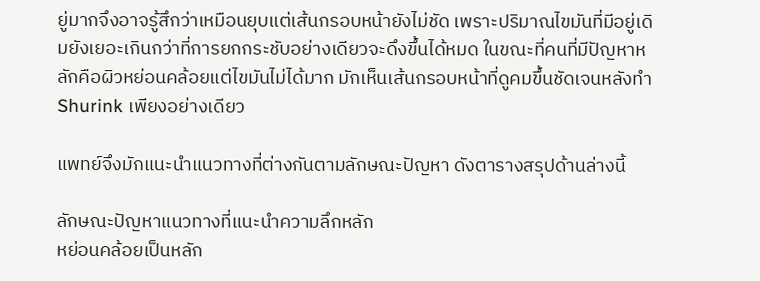ยู่มากจึงอาจรู้สึกว่าเหมือนยุบแต่เส้นกรอบหน้ายังไม่ชัด เพราะปริมาณไขมันที่มีอยู่เดิมยังเยอะเกินกว่าที่การยกกระชับอย่างเดียวจะดึงขึ้นได้หมด ในขณะที่คนที่มีปัญหาหลักคือผิวหย่อนคล้อยแต่ไขมันไม่ได้มาก มักเห็นเส้นกรอบหน้าที่ดูคมขึ้นชัดเจนหลังทำ Shurink เพียงอย่างเดียว

แพทย์จึงมักแนะนำแนวทางที่ต่างกันตามลักษณะปัญหา ดังตารางสรุปด้านล่างนี้

ลักษณะปัญหาแนวทางที่แนะนำความลึกหลัก
หย่อนคล้อยเป็นหลัก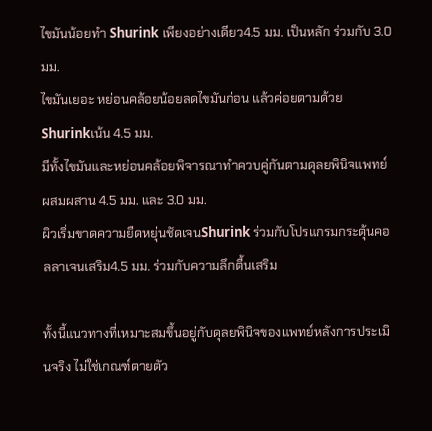ไขมันน้อยทำ Shurink เพียงอย่างเดียว4.5 มม. เป็นหลัก ร่วมกับ 3.0 มม.
ไขมันเยอะ หย่อนคล้อยน้อยลดไขมันก่อน แล้วค่อยตามด้วย Shurinkเน้น 4.5 มม.
มีทั้งไขมันและหย่อนคล้อยพิจารณาทำควบคู่กันตามดุลยพินิจแพทย์ผสมผสาน 4.5 มม. และ 3.0 มม.
ผิวเริ่มขาดความยืดหยุ่นชัดเจนShurink ร่วมกับโปรแกรมกระตุ้นคอลลาเจนเสริม4.5 มม. ร่วมกับความลึกตื้นเสริม

ทั้งนี้แนวทางที่เหมาะสมขึ้นอยู่กับดุลยพินิจของแพทย์หลังการประเมินจริง ไม่ใช่เกณฑ์ตายตัว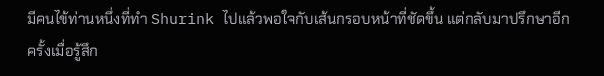มีคนไข้ท่านหนึ่งที่ทำ Shurink ไปแล้วพอใจกับเส้นกรอบหน้าที่ชัดขึ้น แต่กลับมาปรึกษาอีกครั้งเมื่อรู้สึก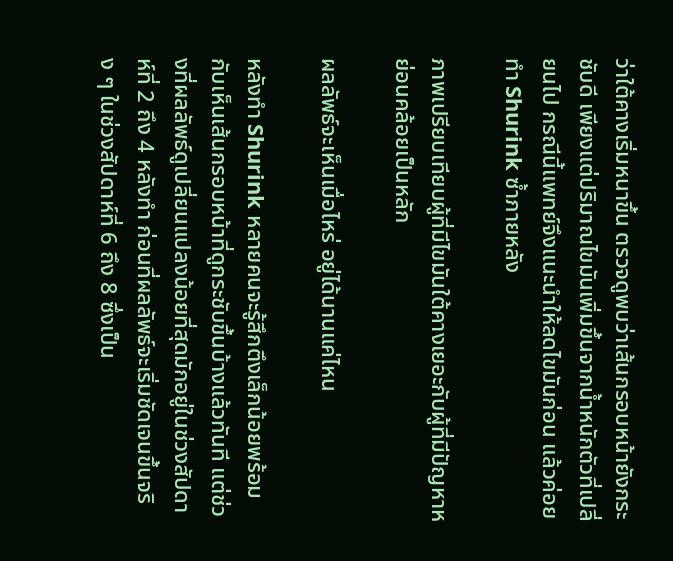ว่าใต้คางเริ่มหนาขึ้น ตรวจดูพบว่าเส้นกรอบหน้ายังกระชับดี เพียงแต่ปริมาณไขมันเพิ่มขึ้นจากน้ำหนักตัวที่เปลี่ยนไป กรณีนี้แพทย์จึงแนะนำให้ลดไขมันก่อน แล้วค่อยทำ Shurink ซ้ำภายหลัง

ภาพเปรียบเทียบผู้ที่มีไขมันใต้คางเยอะกับผู้ที่มีปัญหาหย่อนคล้อยเป็นหลัก

ผลลัพธ์จะเห็นเมื่อไหร่ อยู่ได้นานแค่ไหน

หลังทำ Shurink หลายคนจะรู้สึกตึงเล็กน้อยพร้อมกับเห็นเส้นกรอบหน้าที่ดูกระชับขึ้นบ้างแล้วทันที แต่ช่วงที่ผลลัพธ์ดูเปลี่ยนแปลงน้อยที่สุดมักอยู่ในช่วงสัปดาห์ที่ 2 ถึง 4 หลังทำ ก่อนที่ผลลัพธ์จะเริ่มชัดเจนขึ้นจริง ๆ ในช่วงสัปดาห์ที่ 6 ถึง 8 ซึ่งเป็น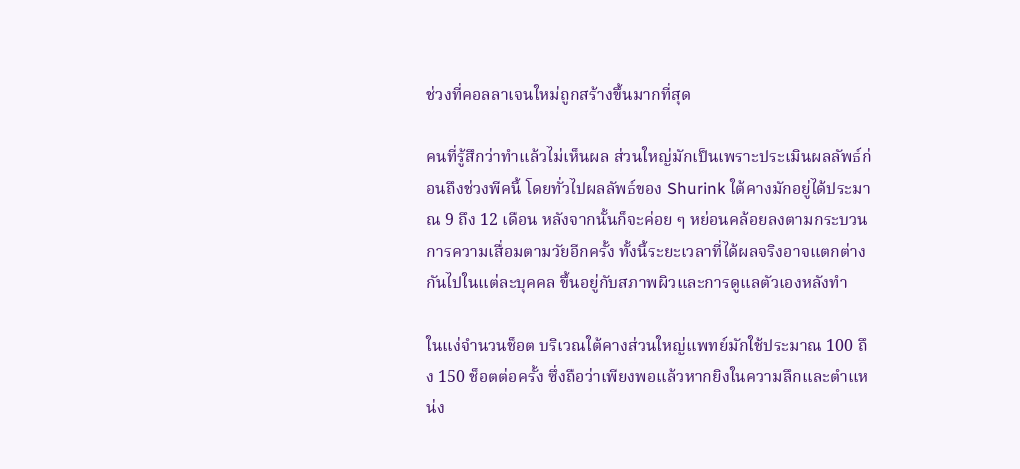ช่วงที่คอลลาเจนใหม่ถูกสร้างขึ้นมากที่สุด

คนที่รู้สึกว่าทำแล้วไม่เห็นผล ส่วนใหญ่มักเป็นเพราะประเมินผลลัพธ์ก่อนถึงช่วงพีคนี้ โดยทั่วไปผลลัพธ์ของ Shurink ใต้คางมักอยู่ได้ประมาณ 9 ถึง 12 เดือน หลังจากนั้นก็จะค่อย ๆ หย่อนคล้อยลงตามกระบวนการความเสื่อมตามวัยอีกครั้ง ทั้งนี้ระยะเวลาที่ได้ผลจริงอาจแตกต่างกันไปในแต่ละบุคคล ขึ้นอยู่กับสภาพผิวและการดูแลตัวเองหลังทำ

ในแง่จำนวนช็อต บริเวณใต้คางส่วนใหญ่แพทย์มักใช้ประมาณ 100 ถึง 150 ช็อตต่อครั้ง ซึ่งถือว่าเพียงพอแล้วหากยิงในความลึกและตำแหน่ง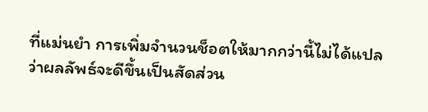ที่แม่นยำ การเพิ่มจำนวนช็อตให้มากกว่านี้ไม่ได้แปลว่าผลลัพธ์จะดีขึ้นเป็นสัดส่วน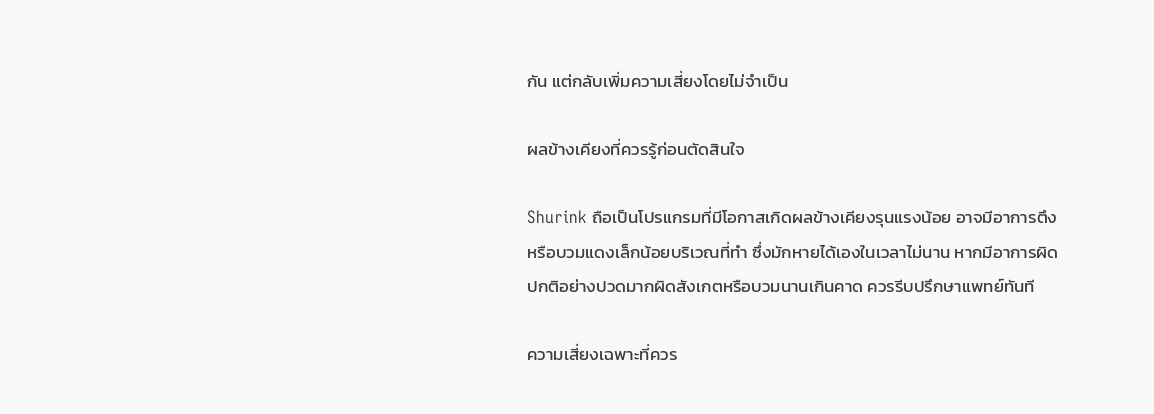กัน แต่กลับเพิ่มความเสี่ยงโดยไม่จำเป็น

ผลข้างเคียงที่ควรรู้ก่อนตัดสินใจ

Shurink ถือเป็นโปรแกรมที่มีโอกาสเกิดผลข้างเคียงรุนแรงน้อย อาจมีอาการตึงหรือบวมแดงเล็กน้อยบริเวณที่ทำ ซึ่งมักหายได้เองในเวลาไม่นาน หากมีอาการผิดปกติอย่างปวดมากผิดสังเกตหรือบวมนานเกินคาด ควรรีบปรึกษาแพทย์ทันที

ความเสี่ยงเฉพาะที่ควร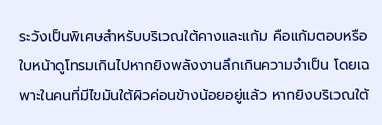ระวังเป็นพิเศษสำหรับบริเวณใต้คางและแก้ม คือแก้มตอบหรือใบหน้าดูโทรมเกินไปหากยิงพลังงานลึกเกินความจำเป็น โดยเฉพาะในคนที่มีไขมันใต้ผิวค่อนข้างน้อยอยู่แล้ว หากยิงบริเวณใต้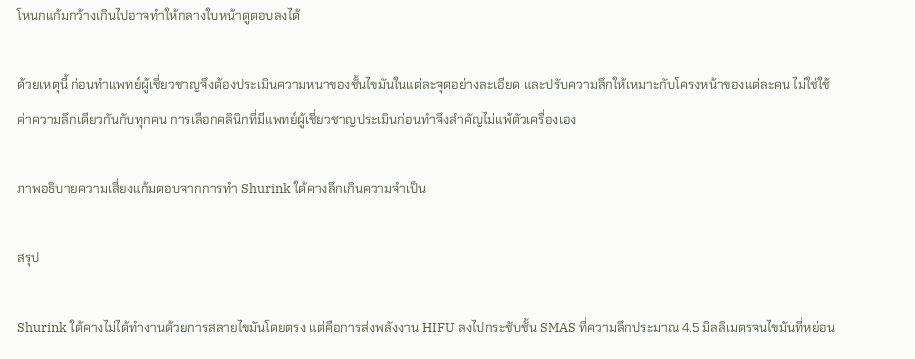โหนกแก้มกว้างเกินไปอาจทำให้กลางใบหน้าดูตอบลงได้

ด้วยเหตุนี้ ก่อนทำแพทย์ผู้เชี่ยวชาญจึงต้องประเมินความหนาของชั้นไขมันในแต่ละจุดอย่างละเอียด และปรับความลึกให้เหมาะกับโครงหน้าของแต่ละคน ไม่ใช่ใช้ค่าความลึกเดียวกันกับทุกคน การเลือกคลินิกที่มีแพทย์ผู้เชี่ยวชาญประเมินก่อนทำจึงสำคัญไม่แพ้ตัวเครื่องเอง

ภาพอธิบายความเสี่ยงแก้มตอบจากการทำ Shurink ใต้คางลึกเกินความจำเป็น

สรุป

Shurink ใต้คางไม่ได้ทำงานด้วยการสลายไขมันโดยตรง แต่คือการส่งพลังงาน HIFU ลงไปกระชับชั้น SMAS ที่ความลึกประมาณ 4.5 มิลลิเมตรจนไขมันที่หย่อน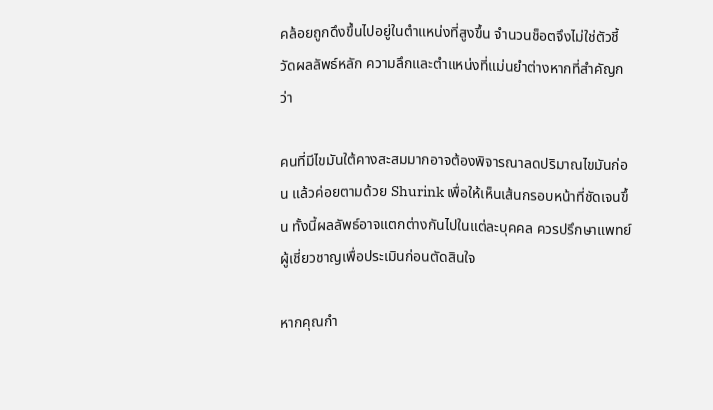คล้อยถูกดึงขึ้นไปอยู่ในตำแหน่งที่สูงขึ้น จำนวนช็อตจึงไม่ใช่ตัวชี้วัดผลลัพธ์หลัก ความลึกและตำแหน่งที่แม่นยำต่างหากที่สำคัญกว่า

คนที่มีไขมันใต้คางสะสมมากอาจต้องพิจารณาลดปริมาณไขมันก่อน แล้วค่อยตามด้วย Shurink เพื่อให้เห็นเส้นกรอบหน้าที่ชัดเจนขึ้น ทั้งนี้ผลลัพธ์อาจแตกต่างกันไปในแต่ละบุคคล ควรปรึกษาแพทย์ผู้เชี่ยวชาญเพื่อประเมินก่อนตัดสินใจ

หากคุณกำ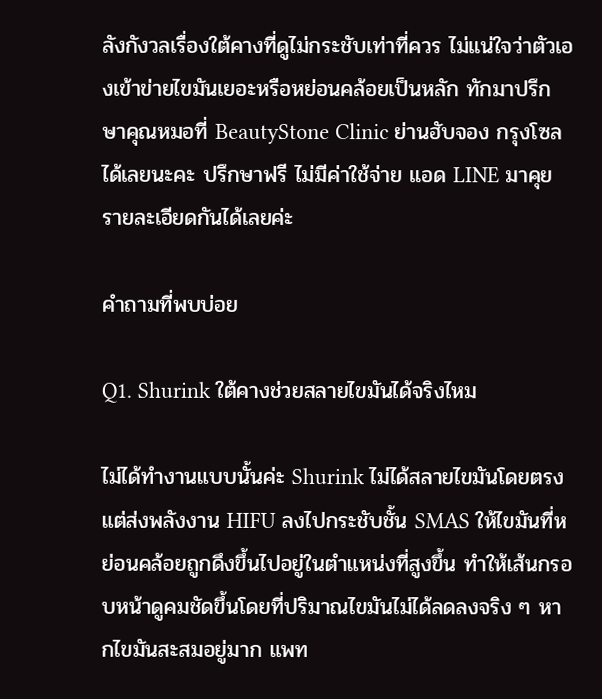ลังกังวลเรื่องใต้คางที่ดูไม่กระชับเท่าที่ควร ไม่แน่ใจว่าตัวเองเข้าข่ายไขมันเยอะหรือหย่อนคล้อยเป็นหลัก ทักมาปรึกษาคุณหมอที่ BeautyStone Clinic ย่านฮับจอง กรุงโซล ได้เลยนะคะ ปรึกษาฟรี ไม่มีค่าใช้จ่าย แอด LINE มาคุยรายละเอียดกันได้เลยค่ะ

คำถามที่พบบ่อย

Q1. Shurink ใต้คางช่วยสลายไขมันได้จริงไหม

ไม่ได้ทำงานแบบนั้นค่ะ Shurink ไม่ได้สลายไขมันโดยตรง แต่ส่งพลังงาน HIFU ลงไปกระชับชั้น SMAS ให้ไขมันที่หย่อนคล้อยถูกดึงขึ้นไปอยู่ในตำแหน่งที่สูงขึ้น ทำให้เส้นกรอบหน้าดูคมชัดขึ้นโดยที่ปริมาณไขมันไม่ได้ลดลงจริง ๆ หากไขมันสะสมอยู่มาก แพท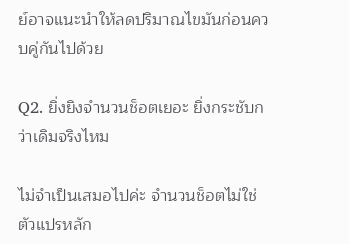ย์อาจแนะนำให้ลดปริมาณไขมันก่อนควบคู่กันไปด้วย

Q2. ยิ่งยิงจำนวนช็อตเยอะ ยิ่งกระชับกว่าเดิมจริงไหม

ไม่จำเป็นเสมอไปค่ะ จำนวนช็อตไม่ใช่ตัวแปรหลัก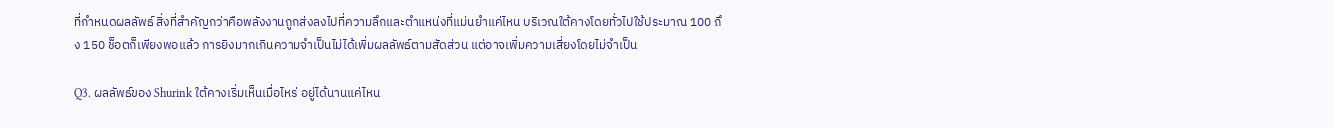ที่กำหนดผลลัพธ์ สิ่งที่สำคัญกว่าคือพลังงานถูกส่งลงไปที่ความลึกและตำแหน่งที่แม่นยำแค่ไหน บริเวณใต้คางโดยทั่วไปใช้ประมาณ 100 ถึง 150 ช็อตก็เพียงพอแล้ว การยิงมากเกินความจำเป็นไม่ได้เพิ่มผลลัพธ์ตามสัดส่วน แต่อาจเพิ่มความเสี่ยงโดยไม่จำเป็น

Q3. ผลลัพธ์ของ Shurink ใต้คางเริ่มเห็นเมื่อไหร่ อยู่ได้นานแค่ไหน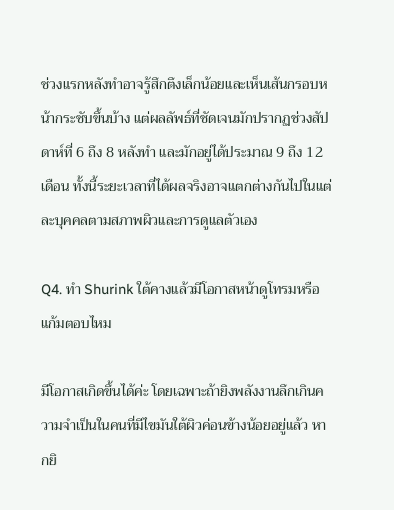ช่วงแรกหลังทำอาจรู้สึกตึงเล็กน้อยและเห็นเส้นกรอบหน้ากระชับขึ้นบ้าง แต่ผลลัพธ์ที่ชัดเจนมักปรากฏช่วงสัปดาห์ที่ 6 ถึง 8 หลังทำ และมักอยู่ได้ประมาณ 9 ถึง 12 เดือน ทั้งนี้ระยะเวลาที่ได้ผลจริงอาจแตกต่างกันไปในแต่ละบุคคลตามสภาพผิวและการดูแลตัวเอง

Q4. ทำ Shurink ใต้คางแล้วมีโอกาสหน้าดูโทรมหรือแก้มตอบไหม

มีโอกาสเกิดขึ้นได้ค่ะ โดยเฉพาะถ้ายิงพลังงานลึกเกินความจำเป็นในคนที่มีไขมันใต้ผิวค่อนข้างน้อยอยู่แล้ว หากยิ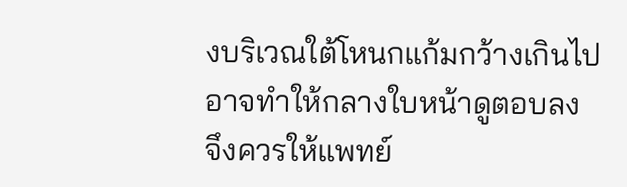งบริเวณใต้โหนกแก้มกว้างเกินไปอาจทำให้กลางใบหน้าดูตอบลง จึงควรให้แพทย์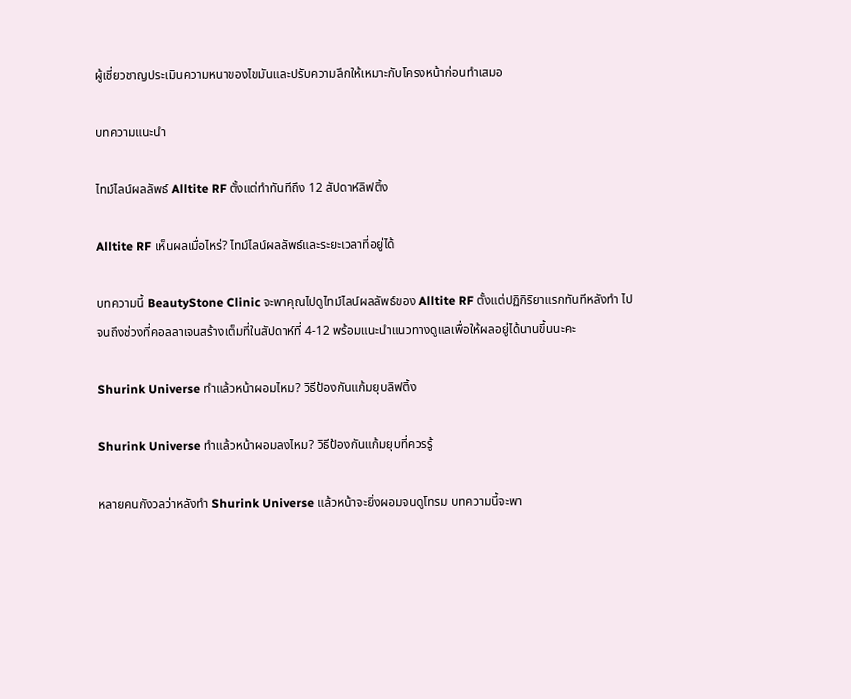ผู้เชี่ยวชาญประเมินความหนาของไขมันและปรับความลึกให้เหมาะกับโครงหน้าก่อนทำเสมอ

บทความแนะนำ

ไทม์ไลน์ผลลัพธ์ Alltite RF ตั้งแต่ทำทันทีถึง 12 สัปดาห์ลิฟติ้ง

Alltite RF เห็นผลเมื่อไหร่? ไทม์ไลน์ผลลัพธ์และระยะเวลาที่อยู่ได้

บทความนี้ BeautyStone Clinic จะพาคุณไปดูไทม์ไลน์ผลลัพธ์ของ Alltite RF ตั้งแต่ปฏิกิริยาแรกทันทีหลังทำ ไปจนถึงช่วงที่คอลลาเจนสร้างเต็มที่ในสัปดาห์ที่ 4-12 พร้อมแนะนำแนวทางดูแลเพื่อให้ผลอยู่ได้นานขึ้นนะคะ

Shurink Universe ทำแล้วหน้าผอมไหม? วิธีป้องกันแก้มยุบลิฟติ้ง

Shurink Universe ทำแล้วหน้าผอมลงไหม? วิธีป้องกันแก้มยุบที่ควรรู้

หลายคนกังวลว่าหลังทำ Shurink Universe แล้วหน้าจะยิ่งผอมจนดูโทรม บทความนี้จะพา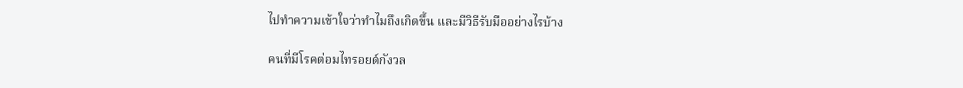ไปทำความเข้าใจว่าทำไมถึงเกิดขึ้น และมีวิธีรับมืออย่างไรบ้าง

คนที่มีโรคต่อมไทรอยด์กังวล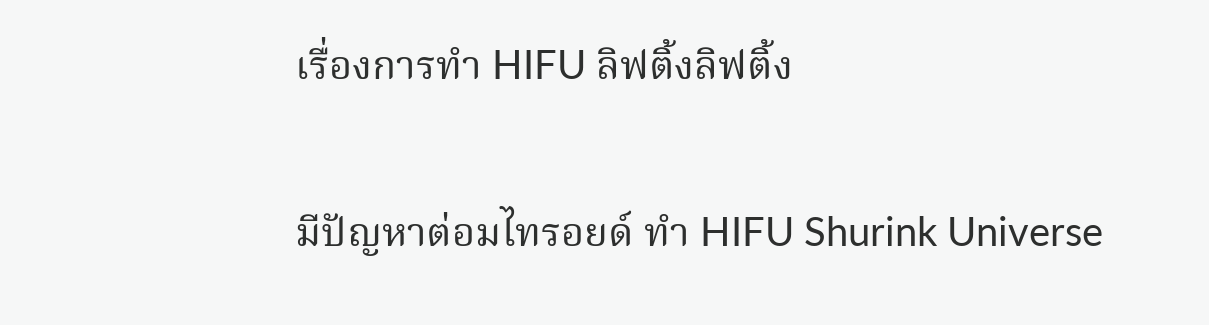เรื่องการทำ HIFU ลิฟติ้งลิฟติ้ง

มีปัญหาต่อมไทรอยด์ ทำ HIFU Shurink Universe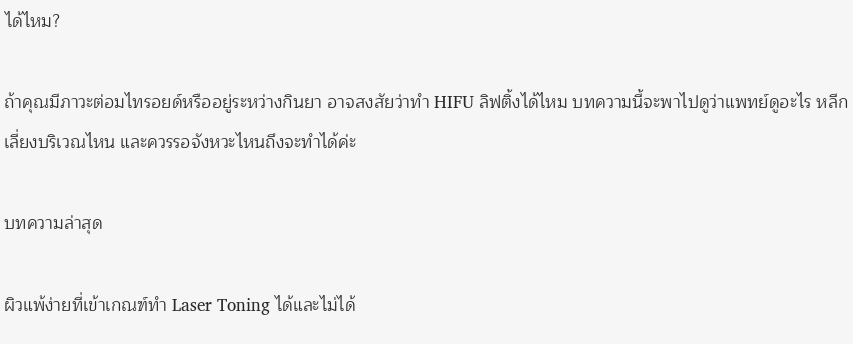ได้ไหม?

ถ้าคุณมีภาวะต่อมไทรอยด์หรืออยู่ระหว่างกินยา อาจสงสัยว่าทำ HIFU ลิฟติ้งได้ไหม บทความนี้จะพาไปดูว่าแพทย์ดูอะไร หลีกเลี่ยงบริเวณไหน และควรรอจังหวะไหนถึงจะทำได้ค่ะ

บทความล่าสุด

ผิวแพ้ง่ายที่เข้าเกณฑ์ทำ Laser Toning ได้และไม่ได้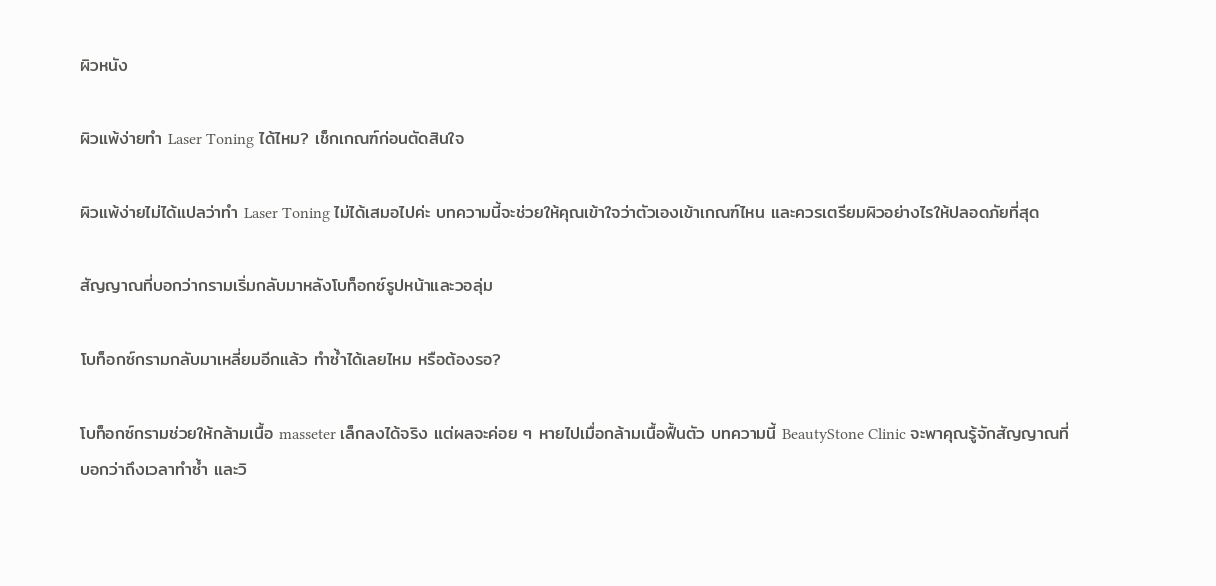ผิวหนัง

ผิวแพ้ง่ายทำ Laser Toning ได้ไหม? เช็กเกณฑ์ก่อนตัดสินใจ

ผิวแพ้ง่ายไม่ได้แปลว่าทำ Laser Toning ไม่ได้เสมอไปค่ะ บทความนี้จะช่วยให้คุณเข้าใจว่าตัวเองเข้าเกณฑ์ไหน และควรเตรียมผิวอย่างไรให้ปลอดภัยที่สุด

สัญญาณที่บอกว่ากรามเริ่มกลับมาหลังโบท็อกซ์รูปหน้าและวอลุ่ม

โบท็อกซ์กรามกลับมาเหลี่ยมอีกแล้ว ทำซ้ำได้เลยไหม หรือต้องรอ?

โบท็อกซ์กรามช่วยให้กล้ามเนื้อ masseter เล็กลงได้จริง แต่ผลจะค่อย ๆ หายไปเมื่อกล้ามเนื้อฟื้นตัว บทความนี้ BeautyStone Clinic จะพาคุณรู้จักสัญญาณที่บอกว่าถึงเวลาทำซ้ำ และวิ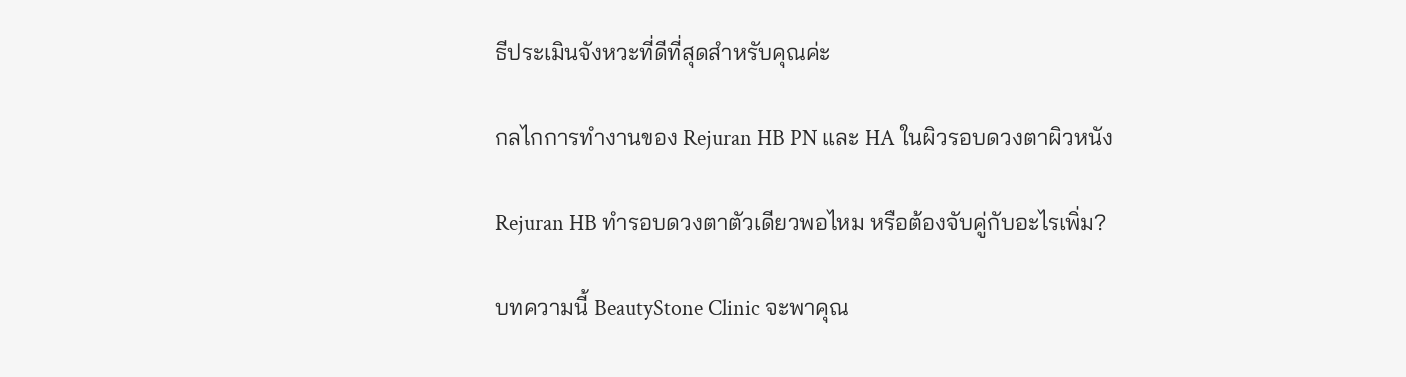ธีประเมินจังหวะที่ดีที่สุดสำหรับคุณค่ะ

กลไกการทำงานของ Rejuran HB PN และ HA ในผิวรอบดวงตาผิวหนัง

Rejuran HB ทำรอบดวงตาตัวเดียวพอไหม หรือต้องจับคู่กับอะไรเพิ่ม?

บทความนี้ BeautyStone Clinic จะพาคุณ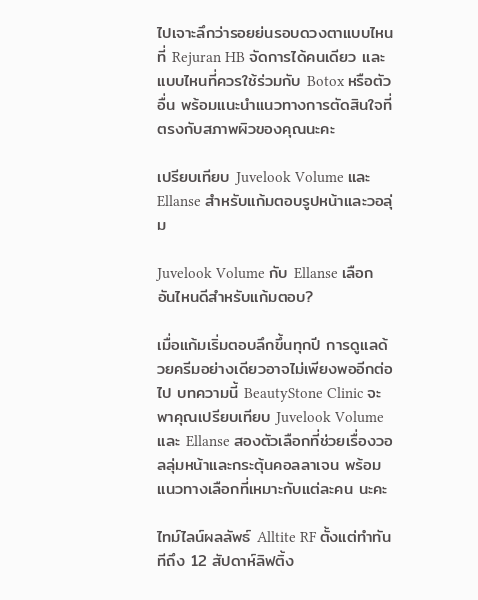ไปเจาะลึกว่ารอยย่นรอบดวงตาแบบไหนที่ Rejuran HB จัดการได้คนเดียว และแบบไหนที่ควรใช้ร่วมกับ Botox หรือตัวอื่น พร้อมแนะนำแนวทางการตัดสินใจที่ตรงกับสภาพผิวของคุณนะคะ

เปรียบเทียบ Juvelook Volume และ Ellanse สำหรับแก้มตอบรูปหน้าและวอลุ่ม

Juvelook Volume กับ Ellanse เลือกอันไหนดีสำหรับแก้มตอบ?

เมื่อแก้มเริ่มตอบลึกขึ้นทุกปี การดูแลด้วยครีมอย่างเดียวอาจไม่เพียงพออีกต่อไป บทความนี้ BeautyStone Clinic จะพาคุณเปรียบเทียบ Juvelook Volume และ Ellanse สองตัวเลือกที่ช่วยเรื่องวอลลุ่มหน้าและกระตุ้นคอลลาเจน พร้อมแนวทางเลือกที่เหมาะกับแต่ละคน นะคะ

ไทม์ไลน์ผลลัพธ์ Alltite RF ตั้งแต่ทำทันทีถึง 12 สัปดาห์ลิฟติ้ง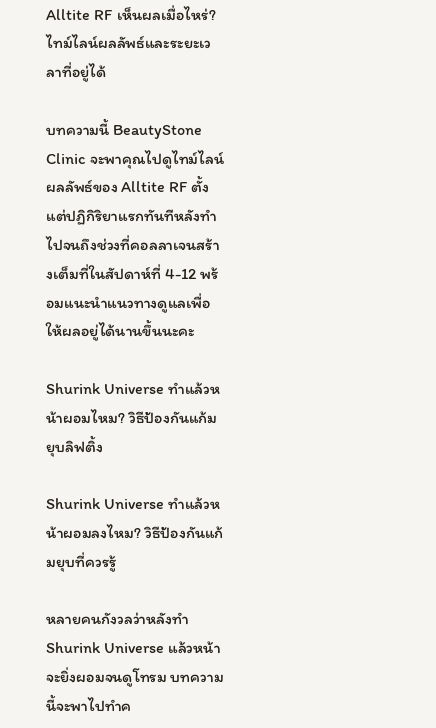Alltite RF เห็นผลเมื่อไหร่? ไทม์ไลน์ผลลัพธ์และระยะเวลาที่อยู่ได้

บทความนี้ BeautyStone Clinic จะพาคุณไปดูไทม์ไลน์ผลลัพธ์ของ Alltite RF ตั้งแต่ปฏิกิริยาแรกทันทีหลังทำ ไปจนถึงช่วงที่คอลลาเจนสร้างเต็มที่ในสัปดาห์ที่ 4-12 พร้อมแนะนำแนวทางดูแลเพื่อให้ผลอยู่ได้นานขึ้นนะคะ

Shurink Universe ทำแล้วหน้าผอมไหม? วิธีป้องกันแก้มยุบลิฟติ้ง

Shurink Universe ทำแล้วหน้าผอมลงไหม? วิธีป้องกันแก้มยุบที่ควรรู้

หลายคนกังวลว่าหลังทำ Shurink Universe แล้วหน้าจะยิ่งผอมจนดูโทรม บทความนี้จะพาไปทำค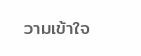วามเข้าใจ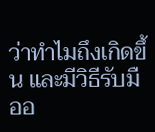ว่าทำไมถึงเกิดขึ้น และมีวิธีรับมืออ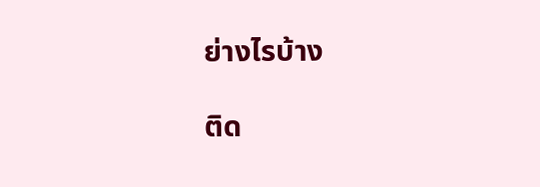ย่างไรบ้าง

ติด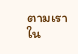ตามเราใน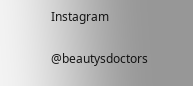Instagram

@beautysdoctors